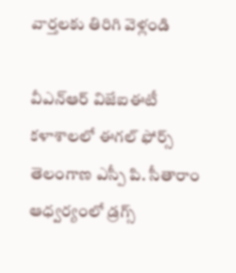వార్తలకు తిరిగి వెళ్లండి

వీఎన్ఆర్ విజేఐఈటీ కళాశాలలో ఈగల్ ఫోర్స్ తెలంగాణ ఎస్పీ పి. సీతారాం ఆధ్వర్యంలో డ్రగ్స్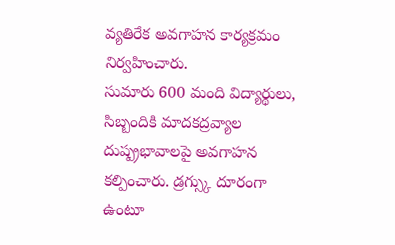వ్యతిరేక అవగాహన కార్యక్రమం నిర్వహించారు.
సుమారు 600 మంది విద్యార్థులు, సిబ్బందికి మాదకద్రవ్యాల దుష్ప్రభావాలపై అవగాహన కల్పించారు. డ్రగ్స్కు దూరంగా ఉంటూ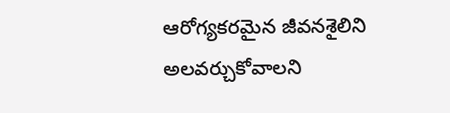ఆరోగ్యకరమైన జీవనశైలిని అలవర్చుకోవాలని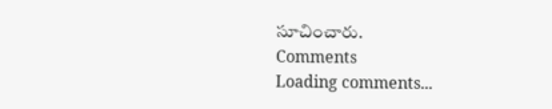సూచించారు.
Comments
Loading comments...